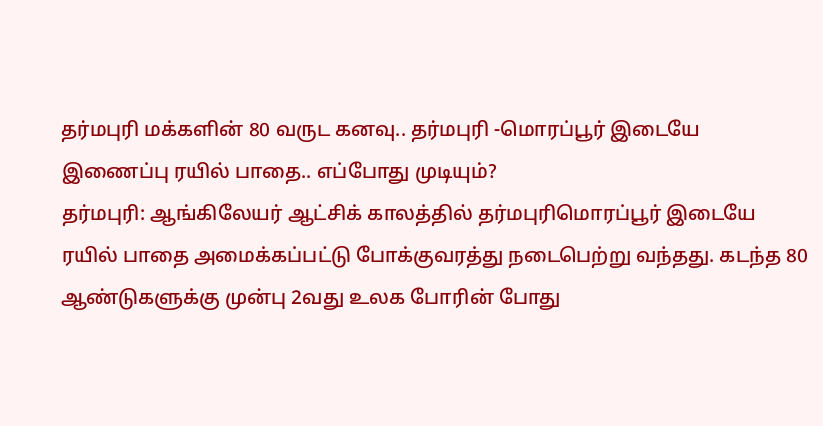தர்மபுரி மக்களின் 80 வருட கனவு.. தர்மபுரி -மொரப்பூர் இடையே இணைப்பு ரயில் பாதை.. எப்போது முடியும்?
தர்மபுரி: ஆங்கிலேயர் ஆட்சிக் காலத்தில் தர்மபுரிமொரப்பூர் இடையே ரயில் பாதை அமைக்கப்பட்டு போக்குவரத்து நடைபெற்று வந்தது. கடந்த 80 ஆண்டுகளுக்கு முன்பு 2வது உலக போரின் போது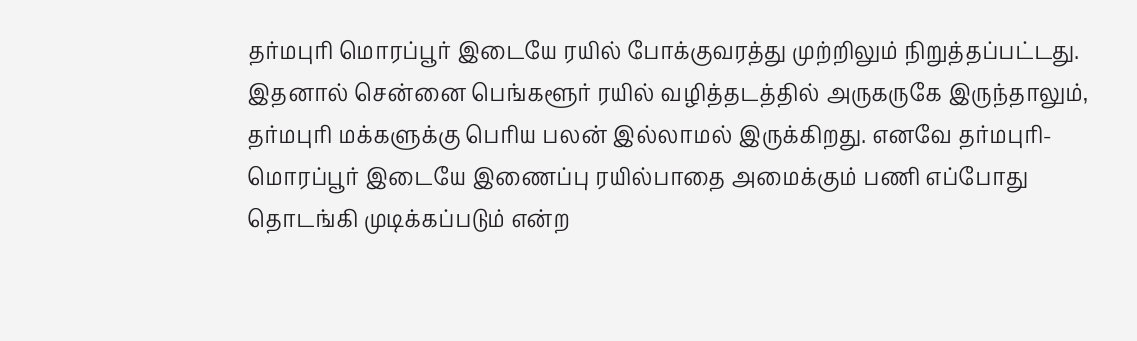தர்மபுரி மொரப்பூர் இடையே ரயில் போக்குவரத்து முற்றிலும் நிறுத்தப்பட்டது. இதனால் சென்னை பெங்களூர் ரயில் வழித்தடத்தில் அருகருகே இருந்தாலும், தர்மபுரி மக்களுக்கு பெரிய பலன் இல்லாமல் இருக்கிறது. எனவே தர்மபுரி-மொரப்பூர் இடையே இணைப்பு ரயில்பாதை அமைக்கும் பணி எப்போது தொடங்கி முடிக்கப்படும் என்ற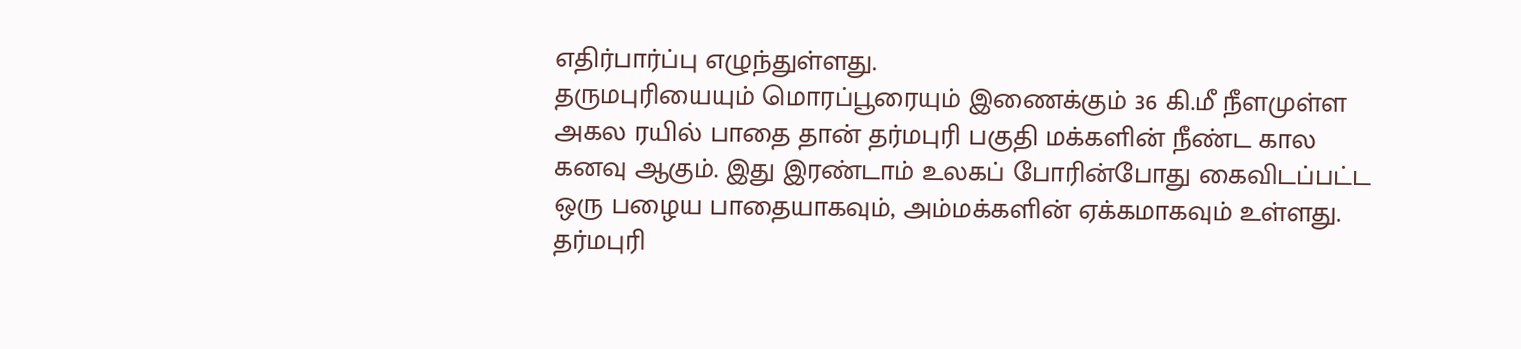எதிர்பார்ப்பு எழுந்துள்ளது.
தருமபுரியையும் மொரப்பூரையும் இணைக்கும் 36 கி.மீ நீளமுள்ள அகல ரயில் பாதை தான் தர்மபுரி பகுதி மக்களின் நீண்ட கால கனவு ஆகும். இது இரண்டாம் உலகப் போரின்போது கைவிடப்பட்ட ஒரு பழைய பாதையாகவும், அம்மக்களின் ஏக்கமாகவும் உள்ளது. தர்மபுரி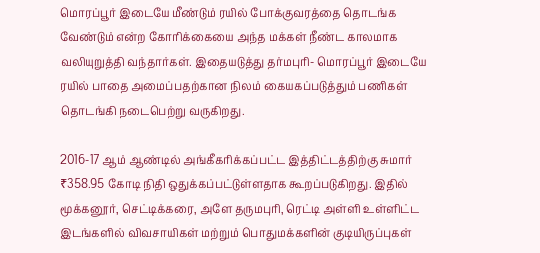மொரப்பூர் இடையே மீண்டும் ரயில் போக்குவரத்தை தொடங்க வேண்டும் என்ற கோரிக்கையை அந்த மக்கள் நீண்ட காலமாக வலியுறுத்தி வந்தார்கள். இதையடுத்து தர்மபுரி- மொரப்பூர் இடையே ரயில் பாதை அமைப்பதற்கான நிலம் கையகப்படுத்தும் பணிகள் தொடங்கி நடைபெற்று வருகிறது.

2016-17 ஆம் ஆண்டில் அங்கீகரிக்கப்பட்ட இத்திட்டத்திற்கு சுமார் ₹358.95 கோடி நிதி ஒதுக்கப்பட்டுள்ளதாக கூறப்படுகிறது. இதில் மூக்கனூர், செட்டிக்கரை, அளே தருமபுரி, ரெட்டி அள்ளி உள்ளிட்ட இடங்களில் விவசாயிகள் மற்றும் பொதுமக்களின் குடியிருப்புகள்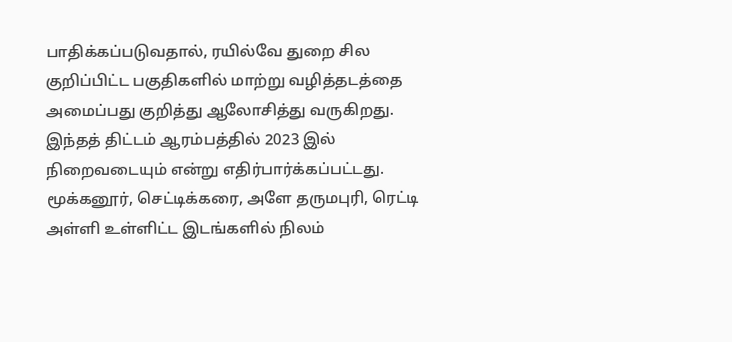பாதிக்கப்படுவதால், ரயில்வே துறை சில குறிப்பிட்ட பகுதிகளில் மாற்று வழித்தடத்தை அமைப்பது குறித்து ஆலோசித்து வருகிறது.
இந்தத் திட்டம் ஆரம்பத்தில் 2023 இல் நிறைவடையும் என்று எதிர்பார்க்கப்பட்டது. மூக்கனூர், செட்டிக்கரை, அளே தருமபுரி, ரெட்டி அள்ளி உள்ளிட்ட இடங்களில் நிலம்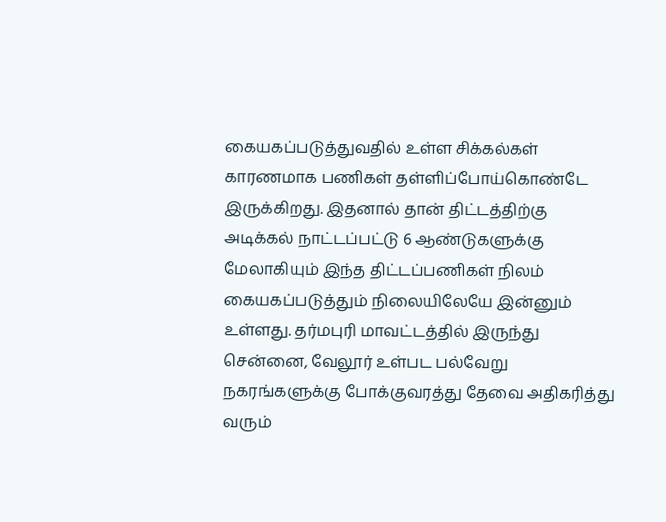கையகப்படுத்துவதில் உள்ள சிக்கல்கள் காரணமாக பணிகள் தள்ளிப்போய்கொண்டே இருக்கிறது. இதனால் தான் திட்டத்திற்கு அடிக்கல் நாட்டப்பட்டு 6 ஆண்டுகளுக்கு மேலாகியும் இந்த திட்டப்பணிகள் நிலம் கையகப்படுத்தும் நிலையிலேயே இன்னும் உள்ளது. தர்மபுரி மாவட்டத்தில் இருந்து சென்னை, வேலூர் உள்பட பல்வேறு நகரங்களுக்கு போக்குவரத்து தேவை அதிகரித்து வரும்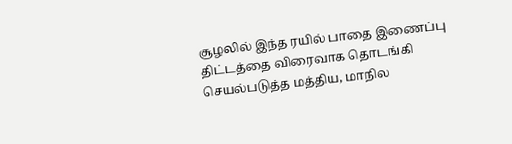சூழலில் இந்த ரயில் பாதை இணைப்பு திட்டத்தை விரைவாக தொடங்கி செயல்படுத்த மத்திய, மாநில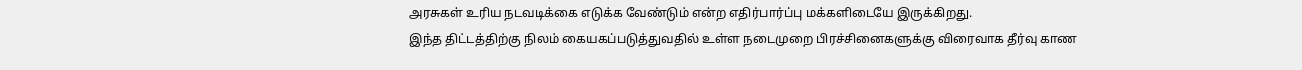அரசுகள் உரிய நடவடிக்கை எடுக்க வேண்டும் என்ற எதிர்பார்ப்பு மக்களிடையே இருக்கிறது.
இந்த திட்டத்திற்கு நிலம் கையகப்படுத்துவதில் உள்ள நடைமுறை பிரச்சினைகளுக்கு விரைவாக தீர்வு காண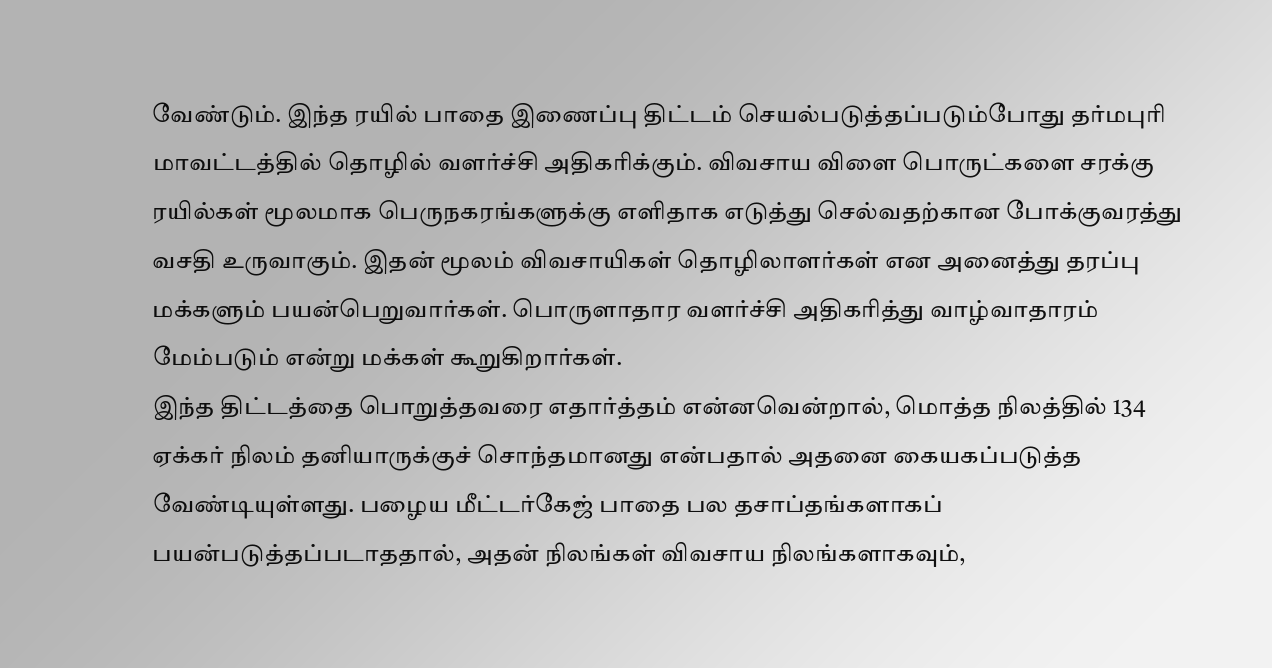வேண்டும். இந்த ரயில் பாதை இணைப்பு திட்டம் செயல்படுத்தப்படும்போது தர்மபுரி மாவட்டத்தில் தொழில் வளர்ச்சி அதிகரிக்கும். விவசாய விளை பொருட்களை சரக்கு ரயில்கள் மூலமாக பெருநகரங்களுக்கு எளிதாக எடுத்து செல்வதற்கான போக்குவரத்து வசதி உருவாகும். இதன் மூலம் விவசாயிகள் தொழிலாளர்கள் என அனைத்து தரப்பு மக்களும் பயன்பெறுவார்கள். பொருளாதார வளர்ச்சி அதிகரித்து வாழ்வாதாரம் மேம்படும் என்று மக்கள் கூறுகிறார்கள்.
இந்த திட்டத்தை பொறுத்தவரை எதார்த்தம் என்னவென்றால், மொத்த நிலத்தில் 134 ஏக்கர் நிலம் தனியாருக்குச் சொந்தமானது என்பதால் அதனை கையகப்படுத்த வேண்டியுள்ளது. பழைய மீட்டர்கேஜ் பாதை பல தசாப்தங்களாகப் பயன்படுத்தப்படாததால், அதன் நிலங்கள் விவசாய நிலங்களாகவும்,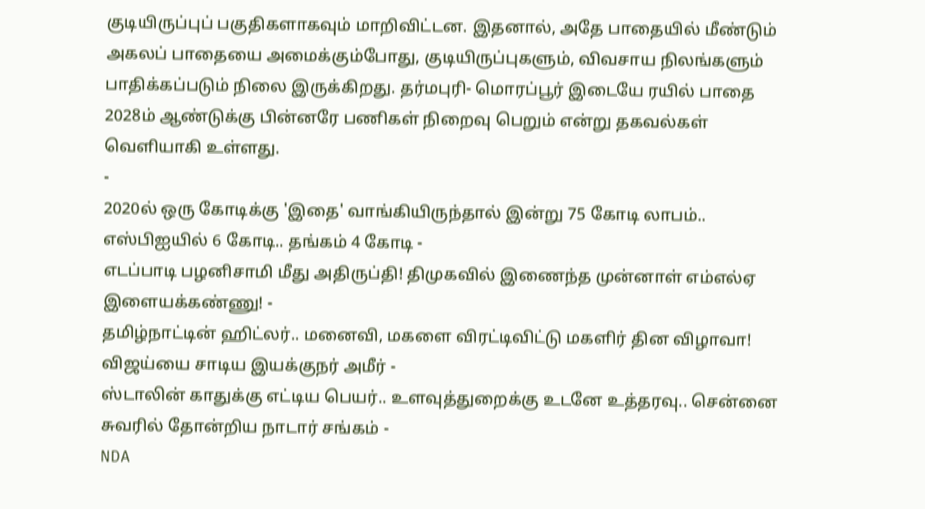குடியிருப்புப் பகுதிகளாகவும் மாறிவிட்டன. இதனால், அதே பாதையில் மீண்டும் அகலப் பாதையை அமைக்கும்போது, குடியிருப்புகளும், விவசாய நிலங்களும் பாதிக்கப்படும் நிலை இருக்கிறது. தர்மபுரி- மொரப்பூர் இடையே ரயில் பாதை 2028ம் ஆண்டுக்கு பின்னரே பணிகள் நிறைவு பெறும் என்று தகவல்கள் வெளியாகி உள்ளது.
-
2020ல் ஒரு கோடிக்கு 'இதை' வாங்கியிருந்தால் இன்று 75 கோடி லாபம்.. எஸ்பிஐயில் 6 கோடி.. தங்கம் 4 கோடி -
எடப்பாடி பழனிசாமி மீது அதிருப்தி! திமுகவில் இணைந்த முன்னாள் எம்எல்ஏ இளையக்கண்ணு! -
தமிழ்நாட்டின் ஹிட்லர்.. மனைவி, மகளை விரட்டிவிட்டு மகளிர் தின விழாவா! விஜய்யை சாடிய இயக்குநர் அமீர் -
ஸ்டாலின் காதுக்கு எட்டிய பெயர்.. உளவுத்துறைக்கு உடனே உத்தரவு.. சென்னை சுவரில் தோன்றிய நாடார் சங்கம் -
NDA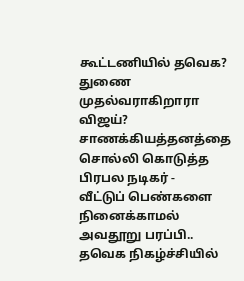கூட்டணியில் தவெக? துணை முதல்வராகிறாரா விஜய்? சாணக்கியத்தனத்தை சொல்லி கொடுத்த பிரபல நடிகர் -
வீட்டுப் பெண்களை நினைக்காமல் அவதூறு பரப்பி.. தவெக நிகழ்ச்சியில்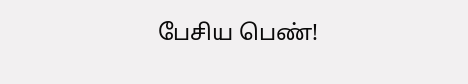பேசிய பெண்!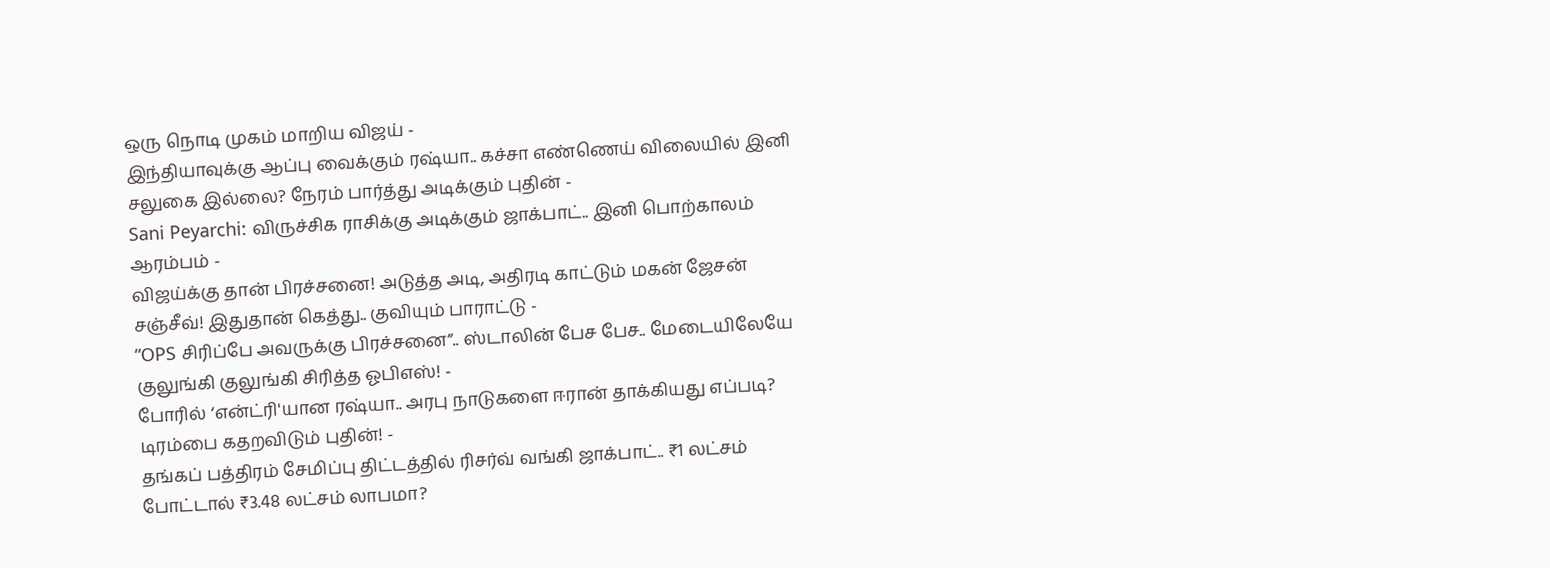ஒரு நொடி முகம் மாறிய விஜய் -
இந்தியாவுக்கு ஆப்பு வைக்கும் ரஷ்யா.. கச்சா எண்ணெய் விலையில் இனி சலுகை இல்லை? நேரம் பார்த்து அடிக்கும் புதின் -
Sani Peyarchi: விருச்சிக ராசிக்கு அடிக்கும் ஜாக்பாட்.. இனி பொற்காலம் ஆரம்பம் -
விஜய்க்கு தான் பிரச்சனை! அடுத்த அடி, அதிரடி காட்டும் மகன் ஜேசன் சஞ்சீவ்! இதுதான் கெத்து.. குவியும் பாராட்டு -
“OPS சிரிப்பே அவருக்கு பிரச்சனை”.. ஸ்டாலின் பேச பேச.. மேடையிலேயே குலுங்கி குலுங்கி சிரித்த ஓபிஎஸ்! -
போரில் ‘என்ட்ரி'யான ரஷ்யா.. அரபு நாடுகளை ஈரான் தாக்கியது எப்படி? டிரம்பை கதறவிடும் புதின்! -
தங்கப் பத்திரம் சேமிப்பு திட்டத்தில் ரிசர்வ் வங்கி ஜாக்பாட்.. ₹1 லட்சம் போட்டால் ₹3.48 லட்சம் லாபமா?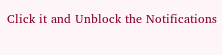Click it and Unblock the Notifications